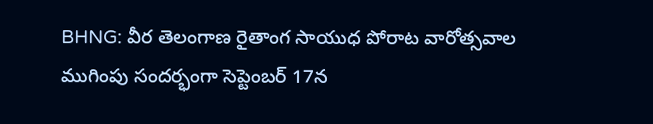BHNG: వీర తెలంగాణ రైతాంగ సాయుధ పోరాట వారోత్సవాల ముగింపు సందర్భంగా సెప్టెంబర్ 17న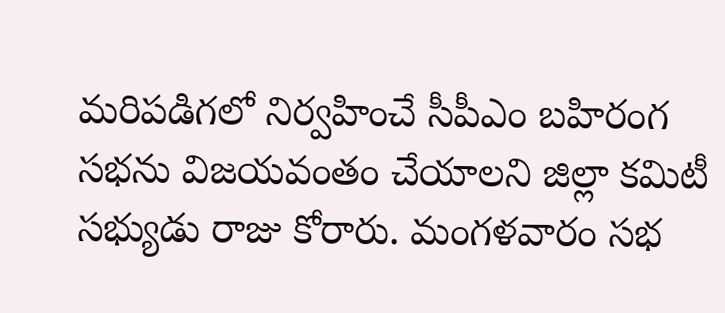మరిపడిగలో నిర్వహించే సీపీఎం బహిరంగ సభను విజయవంతం చేయాలని జిల్లా కమిటీ సభ్యుడు రాజు కోరారు. మంగళవారం సభ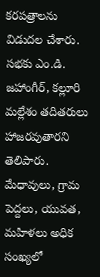కరపత్రాలను విడుదల చేశారు. సభకు ఎం.డి. జహాంగీర్, కల్లూరి మల్లేశం తదితరులు హాజరవుతారని తెలిపారు. మేధావులు, గ్రామ పెద్దలు, యువత, మహిళలు అధిక సంఖ్యలో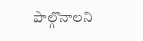పాల్గొనాలని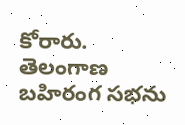కోరారు.
తెలంగాణ
బహిరంగ సభను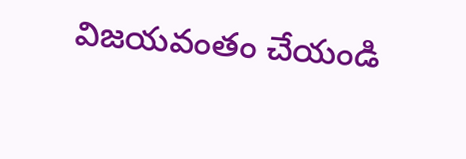విజయవంతం చేయండి